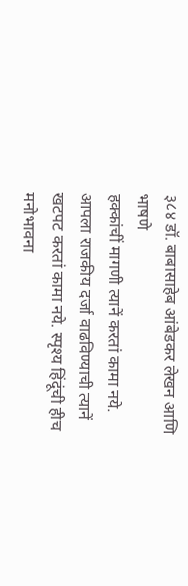३८४ डॉ. बाबासाहेब आंबेडकर लेखन आणि भाषणे
हक्कांचीं मागणी त्यानें करतां कामा नये. आपला राजकीय दर्जा वाढविण्याची त्यानें खटपट करतां कामा नये. स्पृश्य हिंदूंची हीच मनोभावना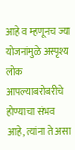आहे व म्हणूनच ज्या योजनांमुळे अस्पृश्य लोक आपल्याबरोबरीचे होण्याचा संभव आहे, त्यांना ते असा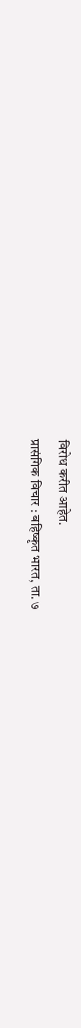विरोध करीत आहेत.
प्रासंगिक विचार : बहिष्कृत भारत, ता. ७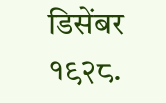डिसेंबर १९२८.